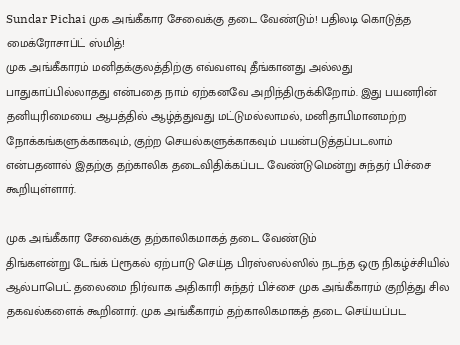Sundar Pichai முக அங்கீகார சேவைக்கு தடை வேண்டும்! பதிலடி கொடுத்த மைக்ரோசாப்ட் ஸ்மித்!
முக அங்கீகாரம் மனிதக்குலத்திற்கு எவ்வளவு தீங்கானது அல்லது பாதுகாப்பில்லாதது என்பதை நாம் ஏற்கனவே அறிந்திருக்கிறோம். இது பயனரின் தனியுரிமையை ஆபத்தில் ஆழ்த்துவது மட்டுமல்லாமல், மனிதாபிமானமற்ற நோக்கங்களுக்காகவும், குற்ற செயல்களுக்காகவும் பயன்படுத்தப்படலாம் என்பதனால் இதற்கு தற்காலிக தடைவிதிக்கப்பட வேண்டுமென்று சுந்தர் பிச்சை கூறியுள்ளார்.

முக அங்கீகார சேவைக்கு தற்காலிகமாகத் தடை வேண்டும்
திங்களன்று டேங்க் ப்ரூகல் ஏற்பாடு செய்த பிரஸ்ஸல்ஸில் நடந்த ஒரு நிகழ்ச்சியில் ஆல்பாபெட் தலைமை நிர்வாக அதிகாரி சுந்தர் பிச்சை முக அங்கீகாரம் குறித்து சில தகவல்களைக் கூறினார். முக அங்கீகாரம் தற்காலிகமாகத் தடை செய்யப்பட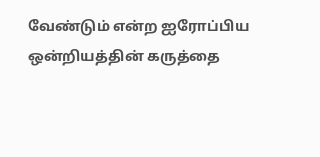வேண்டும் என்ற ஐரோப்பிய ஒன்றியத்தின் கருத்தை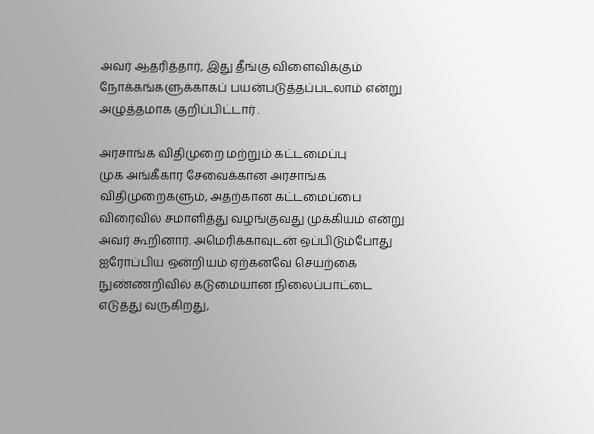அவர் ஆதரித்தார், இது தீங்கு விளைவிக்கும் நோக்கங்களுக்காகப் பயன்படுத்தப்படலாம் என்று அழுத்தமாக குறிப்பிட்டார் .

அரசாங்க விதிமுறை மற்றும் கட்டமைப்பு
முக அங்கீகார சேவைக்கான அரசாங்க விதிமுறைகளும், அதற்கான கட்டமைப்பை விரைவில் சமாளித்து வழங்குவது முக்கியம் என்று அவர் கூறினார். அமெரிக்காவுடன் ஒப்பிடும்போது ஐரோப்பிய ஒன்றியம் ஏற்கனவே செயற்கை நுண்ணறிவில் கடுமையான நிலைப்பாட்டை எடுத்து வருகிறது,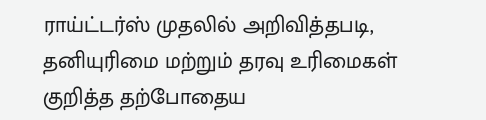ராய்ட்டர்ஸ் முதலில் அறிவித்தபடி, தனியுரிமை மற்றும் தரவு உரிமைகள் குறித்த தற்போதைய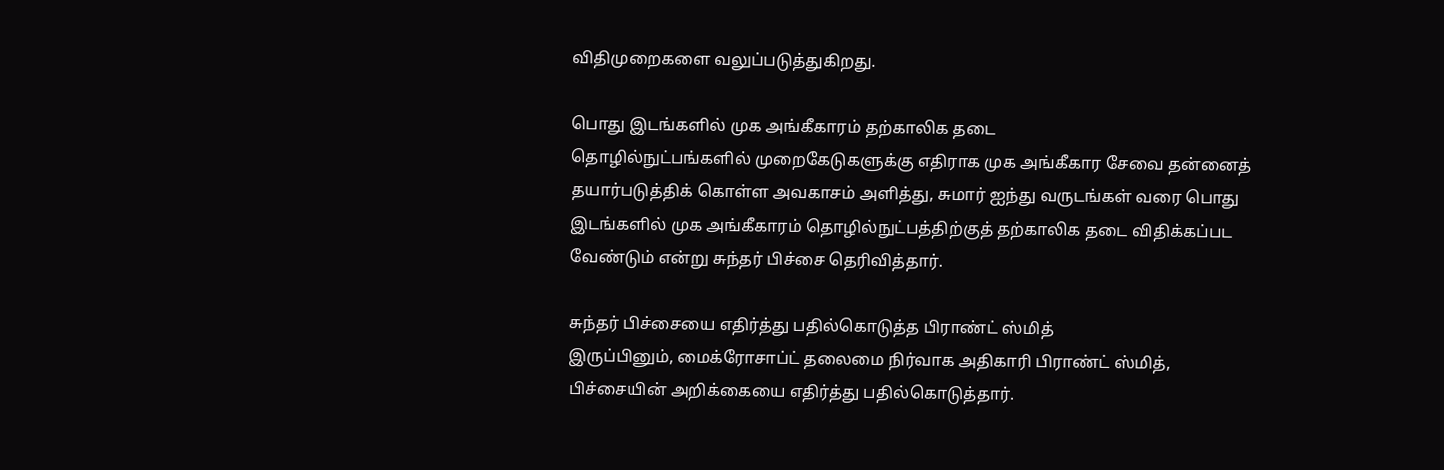விதிமுறைகளை வலுப்படுத்துகிறது.

பொது இடங்களில் முக அங்கீகாரம் தற்காலிக தடை
தொழில்நுட்பங்களில் முறைகேடுகளுக்கு எதிராக முக அங்கீகார சேவை தன்னைத் தயார்படுத்திக் கொள்ள அவகாசம் அளித்து, சுமார் ஐந்து வருடங்கள் வரை பொது இடங்களில் முக அங்கீகாரம் தொழில்நுட்பத்திற்குத் தற்காலிக தடை விதிக்கப்பட வேண்டும் என்று சுந்தர் பிச்சை தெரிவித்தார்.

சுந்தர் பிச்சையை எதிர்த்து பதில்கொடுத்த பிராண்ட் ஸ்மித்
இருப்பினும், மைக்ரோசாப்ட் தலைமை நிர்வாக அதிகாரி பிராண்ட் ஸ்மித், பிச்சையின் அறிக்கையை எதிர்த்து பதில்கொடுத்தார்.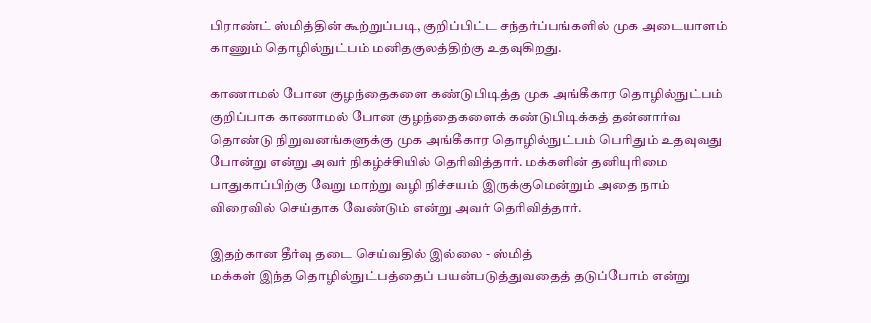பிராண்ட் ஸ்மித்தின் கூற்றுப்படி, குறிப்பிட்ட சந்தர்ப்பங்களில் முக அடையாளம் காணும் தொழில்நுட்பம் மனிதகுலத்திற்கு உதவுகிறது.

காணாமல் போன குழந்தைகளை கண்டுபிடித்த முக அங்கீகார தொழில்நுட்பம்
குறிப்பாக காணாமல் போன குழந்தைகளைக் கண்டுபிடிக்கத் தன்னார்வ தொண்டு நிறுவனங்களுக்கு முக அங்கீகார தொழில்நுட்பம் பெரிதும் உதவுவது போன்று என்று அவர் நிகழ்ச்சியில் தெரிவித்தார். மக்களின் தனியுரிமை பாதுகாப்பிற்கு வேறு மாற்று வழி நிச்சயம் இருக்குமென்றும் அதை நாம் விரைவில் செய்தாக வேண்டும் என்று அவர் தெரிவித்தார்.

இதற்கான தீர்வு தடை செய்வதில் இல்லை - ஸ்மித்
மக்கள் இந்த தொழில்நுட்பத்தைப் பயன்படுத்துவதைத் தடுப்போம் என்று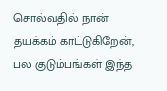சொல்வதில் நான் தயக்கம் காட்டுகிறேன், பல குடும்பங்கள் இந்த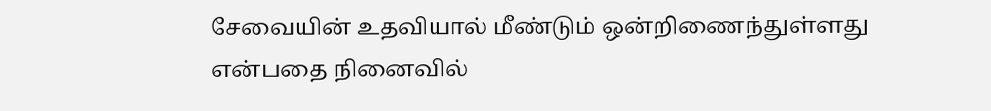சேவையின் உதவியால் மீண்டும் ஒன்றிணைந்துள்ளது என்பதை நினைவில்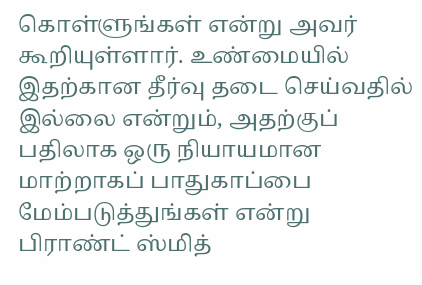கொள்ளுங்கள் என்று அவர் கூறியுள்ளார். உண்மையில் இதற்கான தீர்வு தடை செய்வதில் இல்லை என்றும், அதற்குப் பதிலாக ஒரு நியாயமான மாற்றாகப் பாதுகாப்பை மேம்படுத்துங்கள் என்று பிராண்ட் ஸ்மித்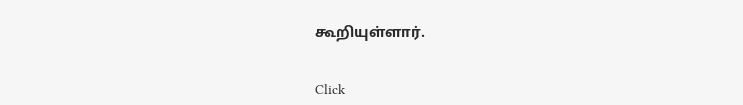கூறியுள்ளார்.


Click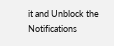it and Unblock the Notifications